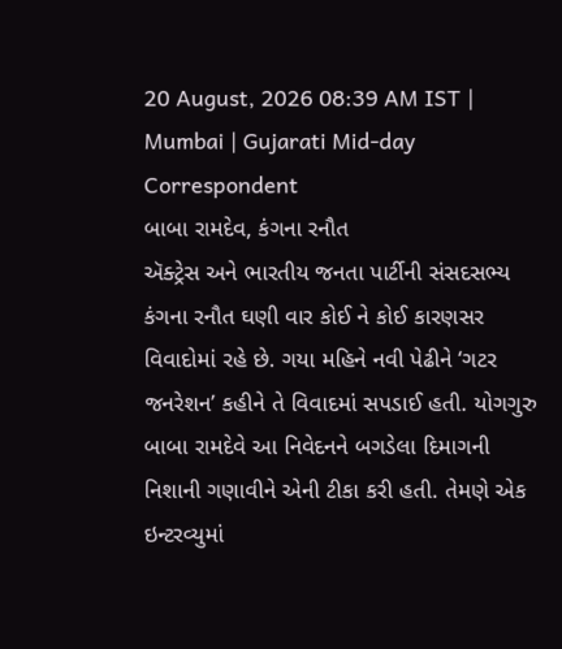20 August, 2026 08:39 AM IST | Mumbai | Gujarati Mid-day Correspondent
બાબા રામદેવ, કંગના રનૌત
ઍક્ટ્રેસ અને ભારતીય જનતા પાર્ટીની સંસદસભ્ય કંગના રનૌત ઘણી વાર કોઈ ને કોઈ કારણસર વિવાદોમાં રહે છે. ગયા મહિને નવી પેઢીને ‘ગટર જનરેશન’ કહીને તે વિવાદમાં સપડાઈ હતી. યોગગુરુ બાબા રામદેવે આ નિવેદનને બગડેલા દિમાગની નિશાની ગણાવીને એની ટીકા કરી હતી. તેમણે એક ઇન્ટરવ્યુમાં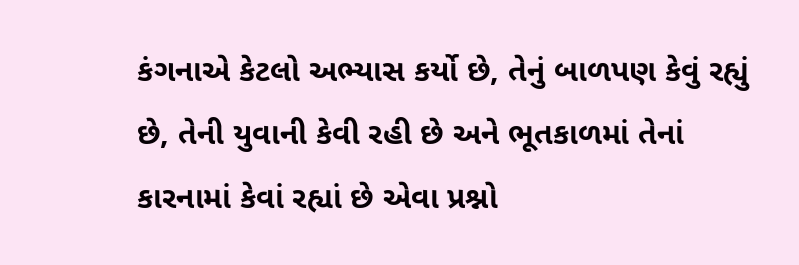કંગનાએ કેટલો અભ્યાસ કર્યો છે, તેનું બાળપણ કેવું રહ્યું છે, તેની યુવાની કેવી રહી છે અને ભૂતકાળમાં તેનાં કારનામાં કેવાં રહ્યાં છે એવા પ્રશ્નો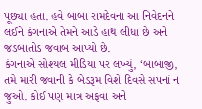પૂછ્યા હતા. હવે બાબા રામદેવના આ નિવેદનને લઈને કંગનાએ તેમને આડે હાથ લીધા છે અને જડબાતોડ જવાબ આપ્યો છે.
કંગનાએ સોશ્યલ મીડિયા પર લખ્યું, ‘બાબાજી, તમે મારી જવાની કે બેડરૂમ વિશે દિવસે સપનાં ન જુઓ. કોઈ પણ માત્ર અફવા અને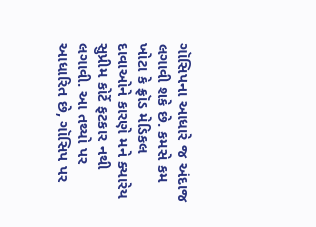ગૉસિપના આધારે જ અંદાજ લગાવી શકે છે. કમસે કમ ખોટા કે ફ્રૉડ મેડિકલ દાવાઓને કારણે મને ક્યારેય સુપ્રીમ કોર્ટે ફટકાર નથી લગાવી. આ તથ્યો પર આધારિત છે, ગૉસિપ પર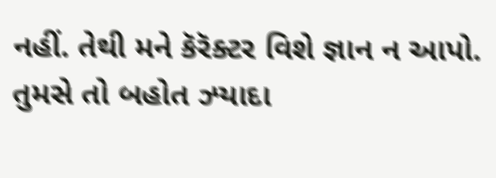નહીં. તેથી મને કૅરૅક્ટર વિશે જ્ઞાન ન આપો. તુમસે તો બહોત ઝ્યાદા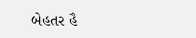બેહતર હૈ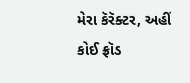મેરા કૅરૅક્ટર, અહીં કોઈ ફ્રૉડ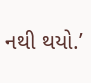નથી થયો.’